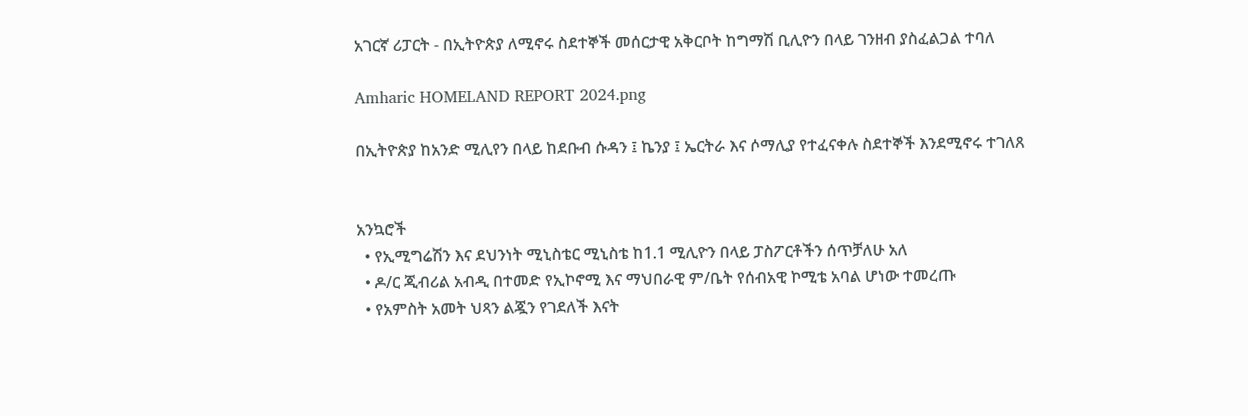አገርኛ ሪፓርት - በኢትዮጵያ ለሚኖሩ ስደተኞች መሰርታዊ አቅርቦት ከግማሽ ቢሊዮን በላይ ገንዘብ ያስፈልጋል ተባለ

Amharic HOMELAND REPORT 2024.png

በኢትዮጵያ ከአንድ ሚሊየን በላይ ከደቡብ ሱዳን ፤ ኬንያ ፤ ኤርትራ እና ሶማሊያ የተፈናቀሉ ስደተኞች እንደሚኖሩ ተገለጸ


አንኳሮች
  • የኢሚግሬሽን እና ደህንነት ሚኒስቴር ሚኒስቴ ከ1.1 ሚሊዮን በላይ ፓስፖርቶችን ሰጥቻለሁ አለ
  • ዶ/ር ጂብሪል አብዲ በተመድ የኢኮኖሚ እና ማህበራዊ ም/ቤት የሰብአዊ ኮሚቴ አባል ሆነው ተመረጡ
  • የአምስት አመት ህጻን ልጇን የገደለች እናት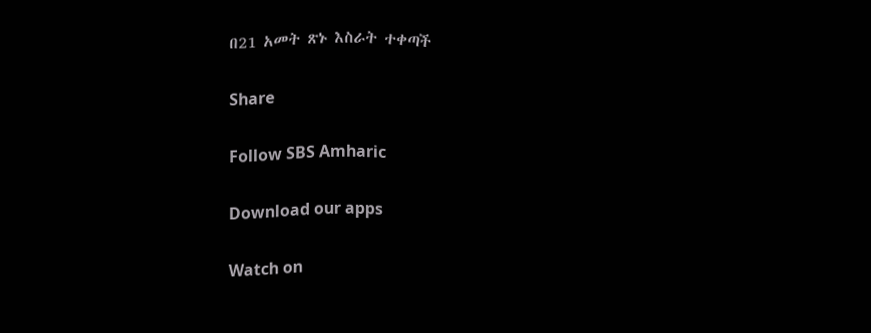በ21 አመት ጽኑ እስራት ተቀጣች

Share

Follow SBS Amharic

Download our apps

Watch on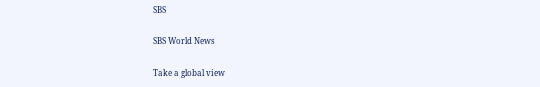SBS

SBS World News

Take a global view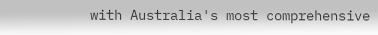with Australia's most comprehensive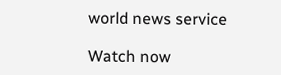world news service

Watch now